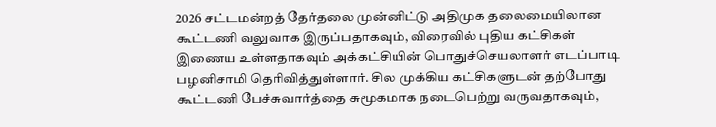2026 சட்டமன்றத் தேர்தலை முன்னிட்டு அதிமுக தலைமையிலான கூட்டணி வலுவாக இருப்பதாகவும், விரைவில் புதிய கட்சிகள் இணைய உள்ளதாகவும் அக்கட்சியின் பொதுச்செயலாளர் எடப்பாடி பழனிசாமி தெரிவித்துள்ளார். சில முக்கிய கட்சிகளுடன் தற்போது கூட்டணி பேச்சுவார்த்தை சுமூகமாக நடைபெற்று வருவதாகவும்,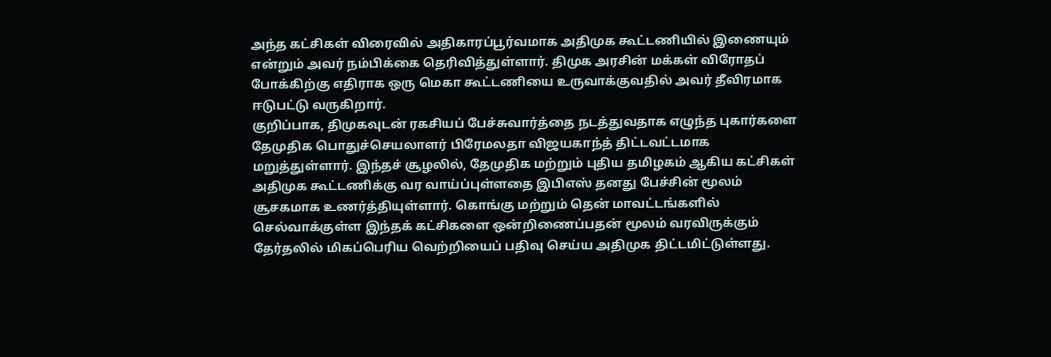அந்த கட்சிகள் விரைவில் அதிகாரப்பூர்வமாக அதிமுக கூட்டணியில் இணையும் என்றும் அவர் நம்பிக்கை தெரிவித்துள்ளார். திமுக அரசின் மக்கள் விரோதப் போக்கிற்கு எதிராக ஒரு மெகா கூட்டணியை உருவாக்குவதில் அவர் தீவிரமாக ஈடுபட்டு வருகிறார்.
குறிப்பாக, திமுகவுடன் ரகசியப் பேச்சுவார்த்தை நடத்துவதாக எழுந்த புகார்களை தேமுதிக பொதுச்செயலாளர் பிரேமலதா விஜயகாந்த் திட்டவட்டமாக மறுத்துள்ளார். இந்தச் சூழலில், தேமுதிக மற்றும் புதிய தமிழகம் ஆகிய கட்சிகள் அதிமுக கூட்டணிக்கு வர வாய்ப்புள்ளதை இபிஎஸ் தனது பேச்சின் மூலம் சூசகமாக உணர்த்தியுள்ளார். கொங்கு மற்றும் தென் மாவட்டங்களில் செல்வாக்குள்ள இந்தக் கட்சிகளை ஒன்றிணைப்பதன் மூலம் வரவிருக்கும் தேர்தலில் மிகப்பெரிய வெற்றியைப் பதிவு செய்ய அதிமுக திட்டமிட்டுள்ளது.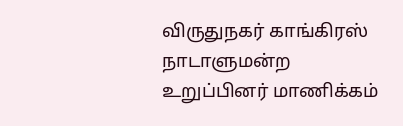விருதுநகர் காங்கிரஸ் நாடாளுமன்ற உறுப்பினர் மாணிக்கம்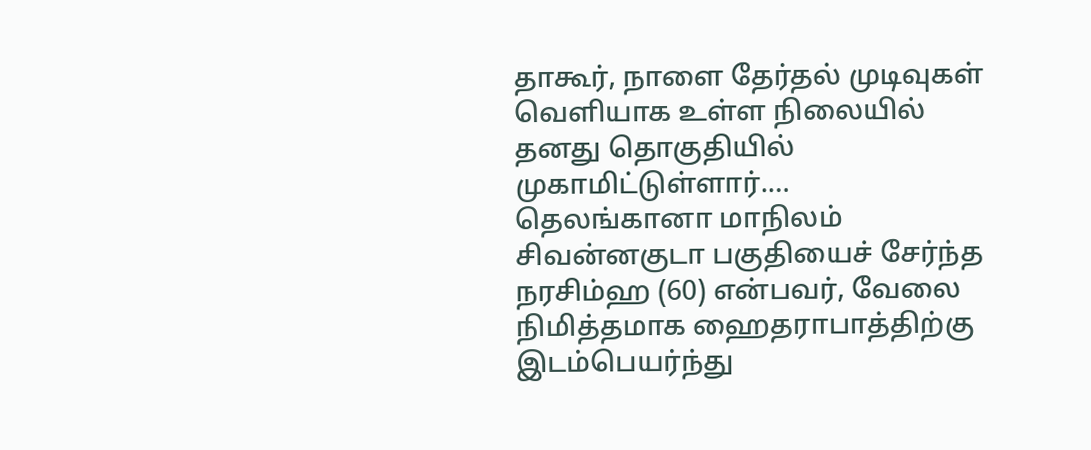தாகூர், நாளை தேர்தல் முடிவுகள் வெளியாக உள்ள நிலையில் தனது தொகுதியில் முகாமிட்டுள்ளார்.…
தெலங்கானா மாநிலம் சிவன்னகுடா பகுதியைச் சேர்ந்த நரசிம்ஹ (60) என்பவர், வேலை நிமித்தமாக ஹைதராபாத்திற்கு இடம்பெயர்ந்து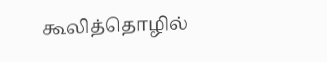கூலித்தொழில்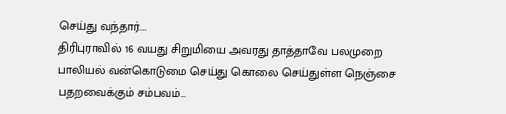செய்து வந்தார்.…
திரிபுராவில் 16 வயது சிறுமியை அவரது தாத்தாவே பலமுறை பாலியல் வன்கொடுமை செய்து கொலை செய்துள்ள நெஞ்சை பதறவைக்கும் சம்பவம்…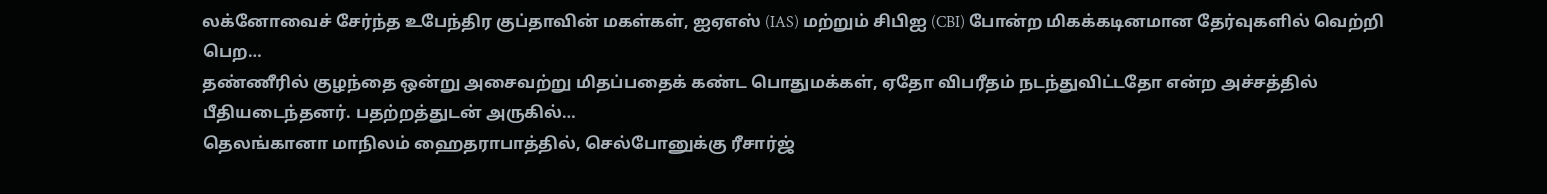லக்னோவைச் சேர்ந்த உபேந்திர குப்தாவின் மகள்கள், ஐஏஎஸ் (IAS) மற்றும் சிபிஐ (CBI) போன்ற மிகக்கடினமான தேர்வுகளில் வெற்றி பெற…
தண்ணீரில் குழந்தை ஒன்று அசைவற்று மிதப்பதைக் கண்ட பொதுமக்கள், ஏதோ விபரீதம் நடந்துவிட்டதோ என்ற அச்சத்தில் பீதியடைந்தனர். பதற்றத்துடன் அருகில்…
தெலங்கானா மாநிலம் ஹைதராபாத்தில், செல்போனுக்கு ரீசார்ஜ்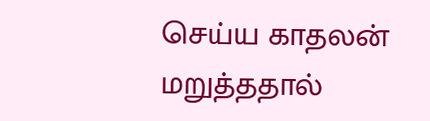செய்ய காதலன் மறுத்ததால்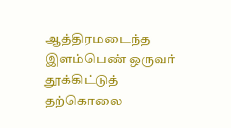ஆத்திரமடைந்த இளம்பெண் ஒருவர் தூக்கிட்டுத் தற்கொலை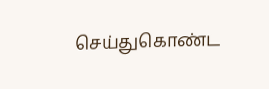செய்துகொண்ட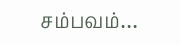சம்பவம்…